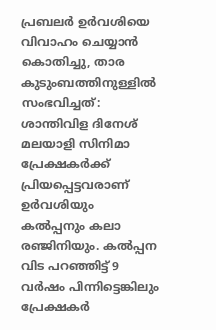പ്രബലർ ഉർവശിയെ വിവാഹം ചെയ്യാൻ കൊതിച്ചു, താര കുടുംബത്തിനുള്ളിൽ സംഭവിച്ചത്: ശാന്തിവിള ദിനേശ്
മലയാളി സിനിമാ പ്രേക്ഷകർക്ക് പ്രിയപ്പെട്ടവരാണ് ഉർവശിയും കൽപ്പനും കലാ രഞ്ജിനിയും. കൽപ്പന വിട പറഞ്ഞിട്ട് 9 വർഷം പിന്നിട്ടെങ്കിലും പ്രേക്ഷകർ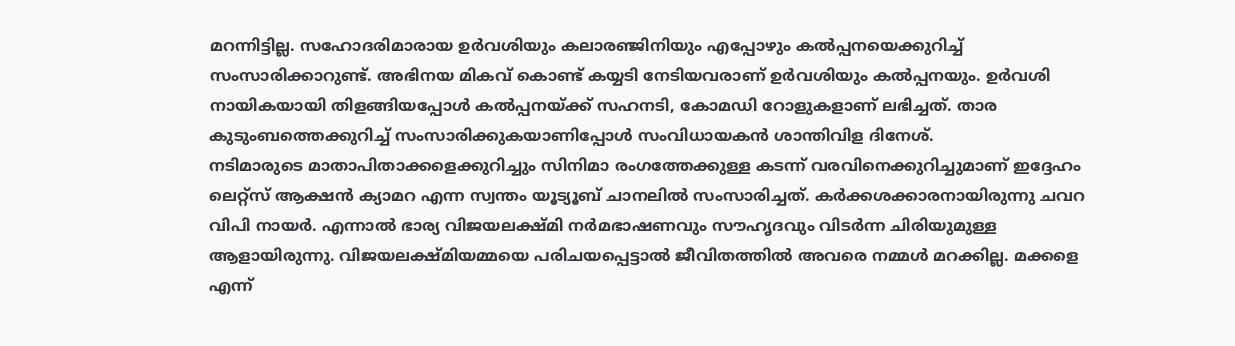മറന്നിട്ടില്ല. സഹോദരിമാരായ ഉർവശിയും കലാരഞ്ജിനിയും എപ്പോഴും കൽപ്പനയെക്കുറിച്ച് സംസാരിക്കാറുണ്ട്. അഭിനയ മികവ് കൊണ്ട് കയ്യടി നേടിയവരാണ് ഉർവശിയും കൽപ്പനയും. ഉർവശി നായികയായി തിളങ്ങിയപ്പോൾ കൽപ്പനയ്ക്ക് സഹനടി, കോമഡി റോളുകളാണ് ലഭിച്ചത്. താര കുടുംബത്തെക്കുറിച്ച് സംസാരിക്കുകയാണിപ്പോൾ സംവിധായകൻ ശാന്തിവിള ദിനേശ്.
നടിമാരുടെ മാതാപിതാക്കളെക്കുറിച്ചും സിനിമാ രംഗത്തേക്കുള്ള കടന്ന് വരവിനെക്കുറിച്ചുമാണ് ഇദ്ദേഹം ലെറ്റ്സ് ആക്ഷൻ ക്യാമറ എന്ന സ്വന്തം യൂട്യൂബ് ചാനലിൽ സംസാരിച്ചത്. കർക്കശക്കാരനായിരുന്നു ചവറ വിപി നായർ. എന്നാൽ ഭാര്യ വിജയലക്ഷ്മി നർമഭാഷണവും സൗഹൃദവും വിടർന്ന ചിരിയുമുള്ള ആളായിരുന്നു. വിജയലക്ഷ്മിയമ്മയെ പരിചയപ്പെട്ടാൽ ജീവിതത്തിൽ അവരെ നമ്മൾ മറക്കില്ല. മക്കളെ എന്ന്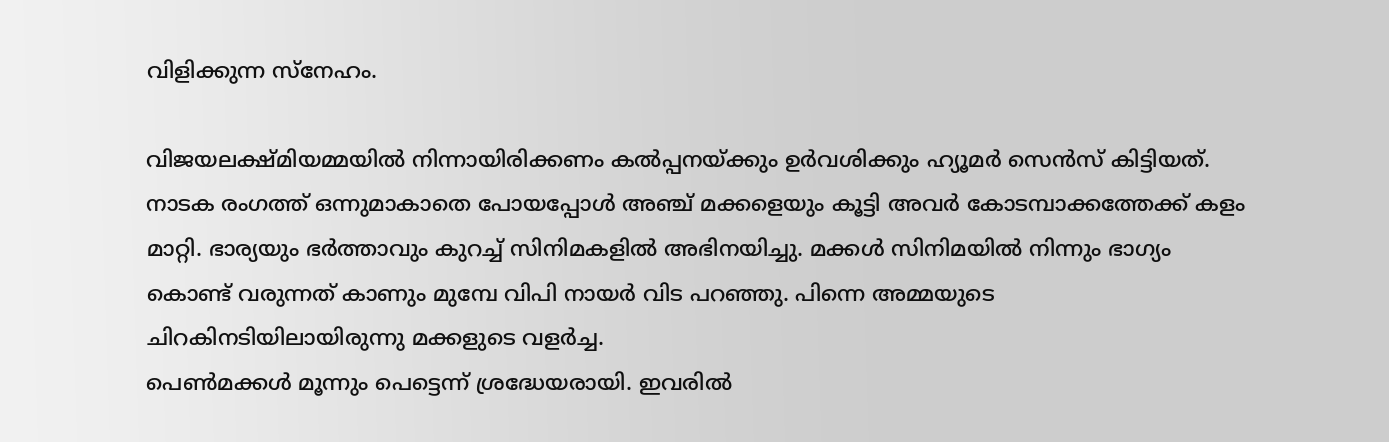വിളിക്കുന്ന സ്നേഹം.

വിജയലക്ഷ്മിയമ്മയിൽ നിന്നായിരിക്കണം കൽപ്പനയ്ക്കും ഉർവശിക്കും ഹ്യൂമർ സെൻസ് കിട്ടിയത്. നാടക രംഗത്ത് ഒന്നുമാകാതെ പോയപ്പോൾ അഞ്ച് മക്കളെയും കൂട്ടി അവർ കോടമ്പാക്കത്തേക്ക് കളം മാറ്റി. ഭാര്യയും ഭർത്താവും കുറച്ച് സിനിമകളിൽ അഭിനയിച്ചു. മക്കൾ സിനിമയിൽ നിന്നും ഭാഗ്യം കൊണ്ട് വരുന്നത് കാണും മുമ്പേ വിപി നായർ വിട പറഞ്ഞു. പിന്നെ അമ്മയുടെ ചിറകിനടിയിലായിരുന്നു മക്കളുടെ വളർച്ച.
പെൺമക്കൾ മൂന്നും പെട്ടെന്ന് ശ്രദ്ധേയരായി. ഇവരിൽ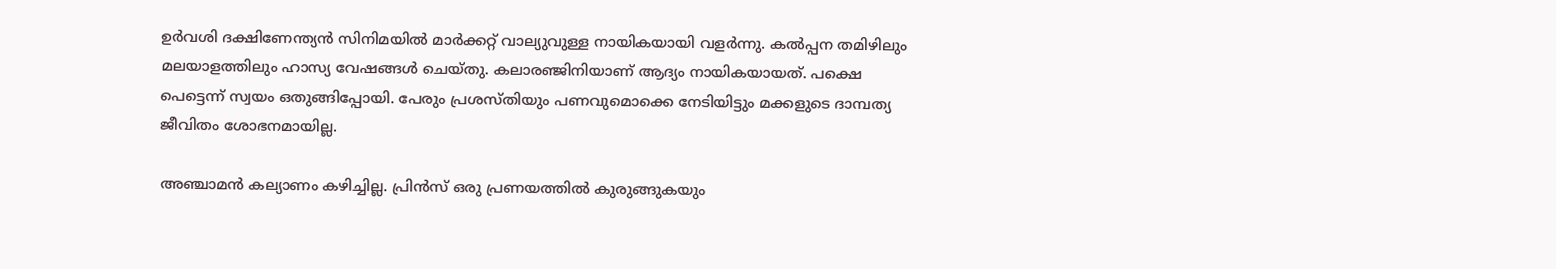ഉർവശി ദക്ഷിണേന്ത്യൻ സിനിമയിൽ മാർക്കറ്റ് വാല്യുവുള്ള നായികയായി വളർന്നു. കൽപ്പന തമിഴിലും മലയാളത്തിലും ഹാസ്യ വേഷങ്ങൾ ചെയ്തു. കലാരഞ്ജിനിയാണ് ആദ്യം നായികയായത്. പക്ഷെ പെട്ടെന്ന് സ്വയം ഒതുങ്ങിപ്പോയി. പേരും പ്രശസ്തിയും പണവുമൊക്കെ നേടിയിട്ടും മക്കളുടെ ദാമ്പത്യ ജീവിതം ശോഭനമായില്ല.

അഞ്ചാമൻ കല്യാണം കഴിച്ചില്ല. പ്രിൻസ് ഒരു പ്രണയത്തിൽ കുരുങ്ങുകയും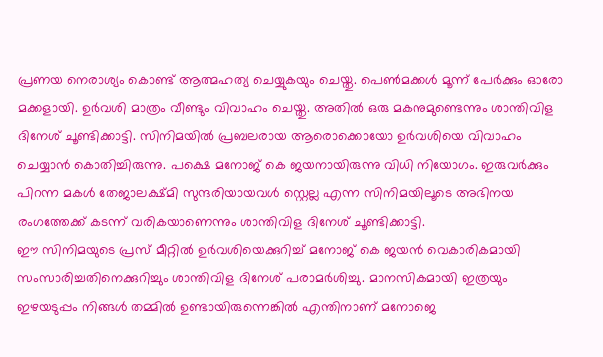പ്രണയ നെരാശ്യം കൊണ്ട് ആത്മഹത്യ ചെയ്യുകയും ചെയ്തു. പെൺമക്കൾ മൂന്ന് പേർക്കും ഓരോ മക്കളായി. ഉർവശി മാത്രം വീണ്ടും വിവാഹം ചെയ്തു. അതിൽ ഒരു മകനുമുണ്ടെന്നും ശാന്തിവിള ദിനേശ് ചൂണ്ടിക്കാട്ടി. സിനിമയിൽ പ്രബലരായ ആരൊക്കൊയോ ഉർവശിയെ വിവാഹം ചെയ്യാൻ കൊതിച്ചിരുന്നു. പക്ഷെ മനോജ് കെ ജയനായിരുന്നു വിധി നിയോഗം. ഇരുവർക്കും പിറന്ന മകൾ തേജാലക്ഷ്മി സുന്ദരിയായവൾ സ്റ്റെല്ല എന്ന സിനിമയിലൂടെ അഭിനയ രംഗത്തേക്ക് കടന്ന് വരികയാണെന്നും ശാന്തിവിള ദിനേശ് ചൂണ്ടിക്കാട്ടി.
ഈ സിനിമയുടെ പ്രസ് മീറ്റിൽ ഉർവശിയെക്കുറിച്ച് മനോജ് കെ ജയൻ വെകാരികമായി സംസാരിച്ചതിനെക്കുറിച്ചും ശാന്തിവിള ദിനേശ് പരാമർശിച്ചു. മാനസികമായി ഇത്രയും ഇഴയടുപ്പം നിങ്ങൾ തമ്മിൽ ഉണ്ടായിരുന്നെങ്കിൽ എന്തിനാണ് മനോജെ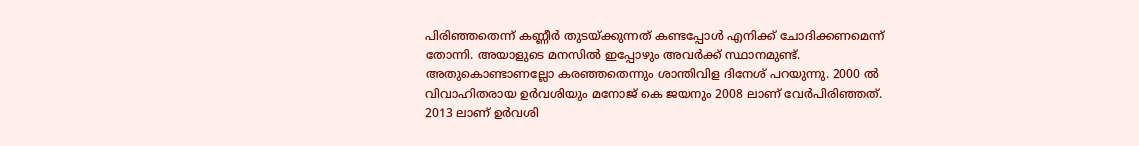പിരിഞ്ഞതെന്ന് കണ്ണീർ തുടയ്ക്കുന്നത് കണ്ടപ്പോൾ എനിക്ക് ചോദിക്കണമെന്ന് തോന്നി. അയാളുടെ മനസിൽ ഇപ്പോഴും അവർക്ക് സ്ഥാനമുണ്ട്. അതുകൊണ്ടാണല്ലോ കരഞ്ഞതെന്നും ശാന്തിവിള ദിനേശ് പറയുന്നു. 2000 ൽ വിവാഹിതരായ ഉർവശിയും മനോജ് കെ ജയനും 2008 ലാണ് വേർപിരിഞ്ഞത്.
2013 ലാണ് ഉർവശി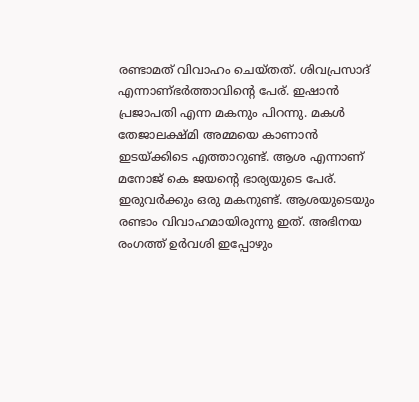രണ്ടാമത് വിവാഹം ചെയ്തത്. ശിവപ്രസാദ് എന്നാണ്ഭർത്താവിന്റെ പേര്. ഇഷാൻ പ്രജാപതി എന്ന മകനും പിറന്നു. മകൾ തേജാലക്ഷ്മി അമ്മയെ കാണാൻ ഇടയ്ക്കിടെ എത്താറുണ്ട്. ആശ എന്നാണ് മനോജ് കെ ജയന്റെ ഭാര്യയുടെ പേര്. ഇരുവർക്കും ഒരു മകനുണ്ട്. ആശയുടെയും രണ്ടാം വിവാഹമായിരുന്നു ഇത്. അഭിനയ രംഗത്ത് ഉർവശി ഇപ്പോഴും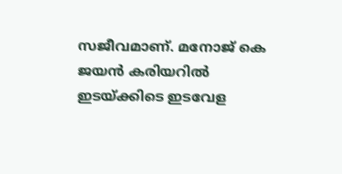സജീവമാണ്. മനോജ് കെ ജയൻ കരിയറിൽ ഇടയ്ക്കിടെ ഇടവേള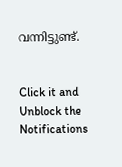വന്നിട്ടുണ്ട്.


Click it and Unblock the Notifications